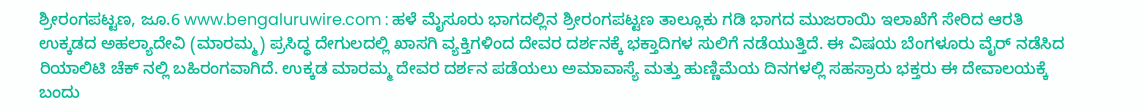ಶ್ರೀರಂಗಪಟ್ಟಣ, ಜೂ.6 www.bengaluruwire.com : ಹಳೆ ಮೈಸೂರು ಭಾಗದಲ್ಲಿನ ಶ್ರೀರಂಗಪಟ್ಟಣ ತಾಲ್ಲೂಕು ಗಡಿ ಭಾಗದ ಮುಜರಾಯಿ ಇಲಾಖೆಗೆ ಸೇರಿದ ಆರತಿ ಉಕ್ಕಡದ ಅಹಲ್ಯಾದೇವಿ (ಮಾರಮ್ಮ) ಪ್ರಸಿದ್ಧ ದೇಗುಲದಲ್ಲಿ ಖಾಸಗಿ ವ್ಯಕ್ತಿಗಳಿಂದ ದೇವರ ದರ್ಶನಕ್ಕೆ ಭಕ್ತಾದಿಗಳ ಸುಲಿಗೆ ನಡೆಯುತ್ತಿದೆ. ಈ ವಿಷಯ ಬೆಂಗಳೂರು ವೈರ್ ನಡೆಸಿದ ರಿಯಾಲಿಟಿ ಚೆಕ್ ನಲ್ಲಿ ಬಹಿರಂಗವಾಗಿದೆ. ಉಕ್ಕಡ ಮಾರಮ್ಮ ದೇವರ ದರ್ಶನ ಪಡೆಯಲು ಅಮಾವಾಸ್ಯೆ ಮತ್ತು ಹುಣ್ಣಿಮೆಯ ದಿನಗಳಲ್ಲಿ ಸಹಸ್ರಾರು ಭಕ್ತರು ಈ ದೇವಾಲಯಕ್ಕೆ ಬಂದು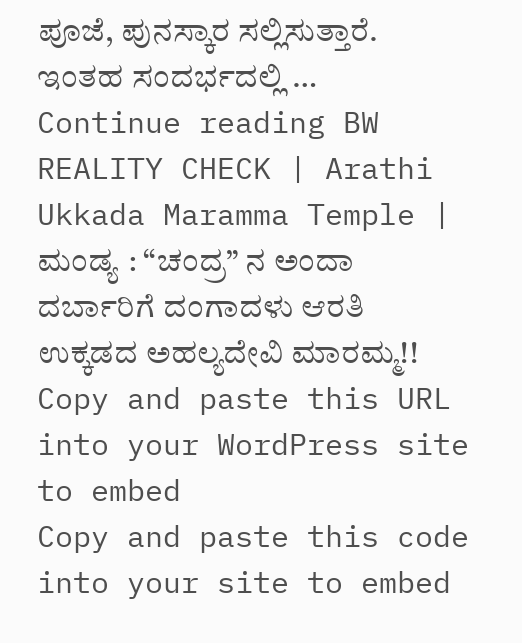ಪೂಜೆ, ಪುನಸ್ಕಾರ ಸಲ್ಲಿಸುತ್ತಾರೆ. ಇಂತಹ ಸಂದರ್ಭದಲ್ಲಿ … Continue reading BW REALITY CHECK | Arathi Ukkada Maramma Temple | ಮಂಡ್ಯ : “ಚಂದ್ರ” ನ ಅಂದಾ ದರ್ಬಾರಿಗೆ ದಂಗಾದಳು ಆರತಿ ಉಕ್ಕಡದ ಅಹಲ್ಯದೇವಿ ಮಾರಮ್ಮ!!
Copy and paste this URL into your WordPress site to embed
Copy and paste this code into your site to embed